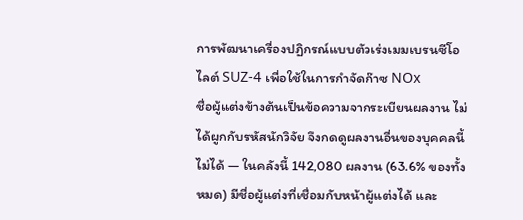การพัฒนาเครื่องปฏิกรณ์แบบตัวเร่งเมมเบรนซีโอไลต์ SUZ-4 เพื่อใช้ในการกำจัดก๊าซ NOx
ชื่อผู้แต่งข้างต้นเป็นข้อความจากระเบียนผลงาน ไม่ได้ผูกกับรหัสนักวิจัย จึงกดดูผลงานอื่นของบุคคลนี้ไม่ได้ — ในคลังนี้ 142,080 ผลงาน (63.6% ของทั้งหมด) มีชื่อผู้แต่งที่เชื่อมกับหน้าผู้แต่งได้ และ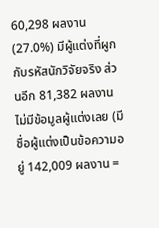60,298 ผลงาน (27.0%) มีผู้แต่งที่ผูกกับรหัสนักวิจัยจริง ส่วนอีก 81,382 ผลงานไม่มีข้อมูลผู้แต่งเลย (มีชื่อผู้แต่งเป็นข้อความอยู่ 142,009 ผลงาน =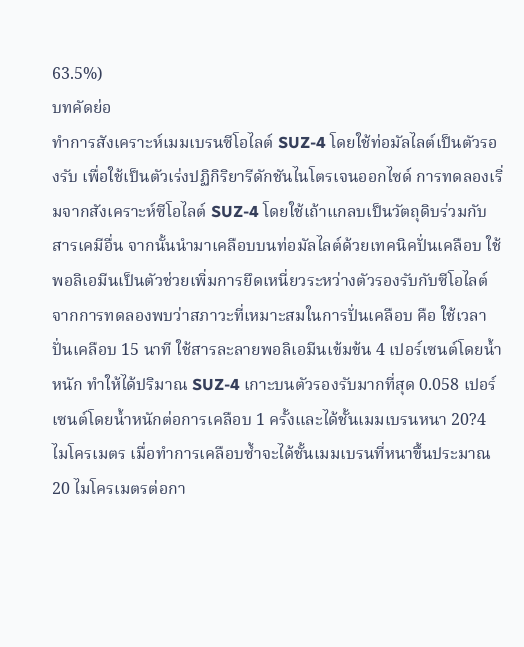63.5%)
บทคัดย่อ
ทำการสังเคราะห์เมมเบรนซีโอไลต์ SUZ-4 โดยใช้ท่อมัลไลต์เป็นตัวรองรับ เพื่อใช้เป็นตัวเร่งปฏิกิริยารีดักชันไนโตรเจนออกไซด์ การทดลองเริ่มจากสังเคราะห์ซีโอไลต์ SUZ-4 โดยใช้เถ้าแกลบเป็นวัตถุดิบร่วมกับสารเคมีอื่น จากนั้นนำมาเคลือบบนท่อมัลไลต์ด้วยเทคนิคปั่นเคลือบ ใช้พอลิเอมีนเป็นตัวช่วยเพิ่มการยึดเหนี่ยวระหว่างตัวรองรับกับซีโอไลต์ จากการทดลองพบว่าสภาวะที่เหมาะสมในการปั่นเคลือบ คือ ใช้เวลาปั่นเคลือบ 15 นาที ใช้สารละลายพอลิเอมีนเข้มข้น 4 เปอร์เซนต์โดยน้ำหนัก ทำให้ได้ปริมาณ SUZ-4 เกาะบนตัวรองรับมากที่สุด 0.058 เปอร์เซนต์โดยน้ำหนักต่อการเคลือบ 1 ครั้งและได้ชั้นเมมเบรนหนา 20?4 ไมโครเมตร เมื่อทำการเคลือบซ้ำจะได้ชั้นเมมเบรนที่หนาขึ้นประมาณ 20 ไมโครเมตรต่อกา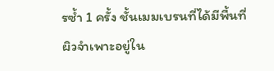รซ้ำ 1 ครั้ง ชั้นเมมเบรนที่ได้มีพื้นที่ผิวจำเพาะอยู่ใน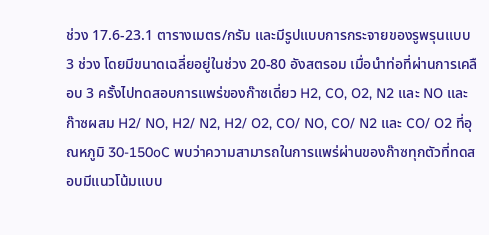ช่วง 17.6-23.1 ตารางเมตร/กรัม และมีรูปแบบการกระจายของรูพรุนแบบ 3 ช่วง โดยมีขนาดเฉลี่ยอยู่ในช่วง 20-80 อังสตรอม เมื่อนำท่อที่ผ่านการเคลือบ 3 ครั้งไปทดสอบการแพร่ของก๊าซเดี่ยว H2, CO, O2, N2 และ NO และก๊าซผสม H2/ NO, H2/ N2, H2/ O2, CO/ NO, CO/ N2 และ CO/ O2 ที่อุณหภูมิ 30-150oC พบว่าความสามารถในการแพร่ผ่านของก๊าซทุกตัวที่ทดสอบมีแนวโน้มแบบ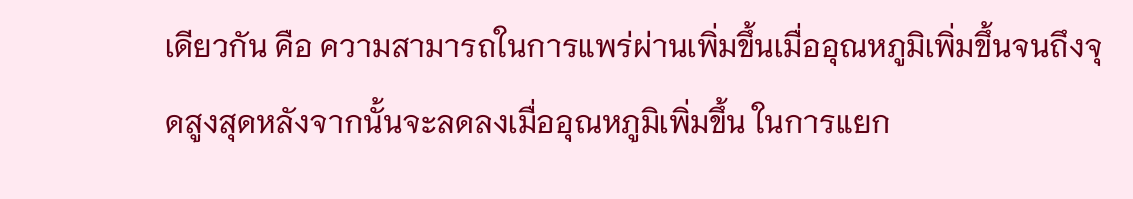เดียวกัน คือ ความสามารถในการแพร่ผ่านเพิ่มขึ้นเมื่ออุณหภูมิเพิ่มขึ้นจนถึงจุดสูงสุดหลังจากนั้นจะลดลงเมื่ออุณหภูมิเพิ่มขึ้น ในการแยก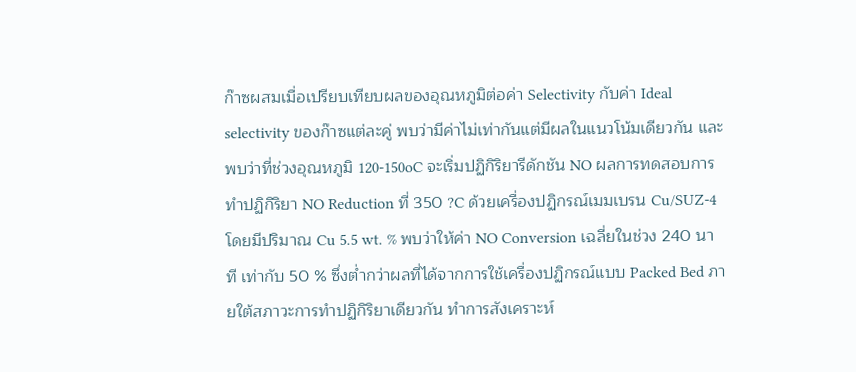ก๊าซผสมเมื่อเปรียบเทียบผลของอุณหภูมิต่อค่า Selectivity กับค่า Ideal selectivity ของก๊าซแต่ละคู่ พบว่ามีค่าไม่เท่ากันแต่มีผลในแนวโน้มเดียวกัน และพบว่าที่ช่วงอุณหภูมิ 120-150oC จะเริ่มปฏิกิริยารีดักชัน NO ผลการทดสอบการทำปฏิกิริยา NO Reduction ที่ 350 ?C ด้วยเครื่องปฏิกรณ์เมมเบรน Cu/SUZ-4 โดยมีปริมาณ Cu 5.5 wt. % พบว่าให้ค่า NO Conversion เฉลี่ยในช่วง 240 นาที เท่ากับ 50 % ซึ่งต่ำกว่าผลที่ได้จากการใช้เครื่องปฏิกรณ์แบบ Packed Bed ภายใต้สภาวะการทำปฏิกิริยาเดียวกัน ทำการสังเคราะห์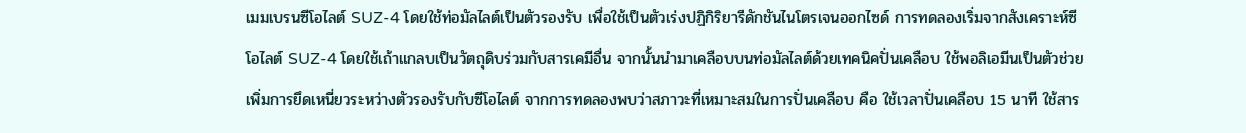เมมเบรนซีโอไลต์ SUZ-4 โดยใช้ท่อมัลไลต์เป็นตัวรองรับ เพื่อใช้เป็นตัวเร่งปฏิกิริยารีดักชันไนโตรเจนออกไซด์ การทดลองเริ่มจากสังเคราะห์ซีโอไลต์ SUZ-4 โดยใช้เถ้าแกลบเป็นวัตถุดิบร่วมกับสารเคมีอื่น จากนั้นนำมาเคลือบบนท่อมัลไลต์ด้วยเทคนิคปั่นเคลือบ ใช้พอลิเอมีนเป็นตัวช่วยเพิ่มการยึดเหนี่ยวระหว่างตัวรองรับกับซีโอไลต์ จากการทดลองพบว่าสภาวะที่เหมาะสมในการปั่นเคลือบ คือ ใช้เวลาปั่นเคลือบ 15 นาที ใช้สาร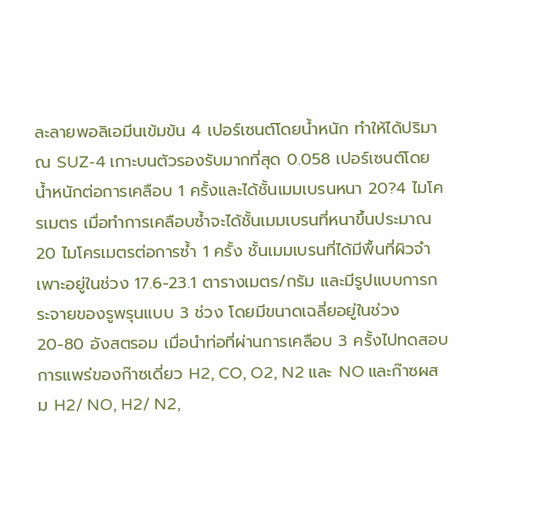ละลายพอลิเอมีนเข้มข้น 4 เปอร์เซนต์โดยน้ำหนัก ทำให้ได้ปริมาณ SUZ-4 เกาะบนตัวรองรับมากที่สุด 0.058 เปอร์เซนต์โดยน้ำหนักต่อการเคลือบ 1 ครั้งและได้ชั้นเมมเบรนหนา 20?4 ไมโครเมตร เมื่อทำการเคลือบซ้ำจะได้ชั้นเมมเบรนที่หนาขึ้นประมาณ 20 ไมโครเมตรต่อการซ้ำ 1 ครั้ง ชั้นเมมเบรนที่ได้มีพื้นที่ผิวจำเพาะอยู่ในช่วง 17.6-23.1 ตารางเมตร/กรัม และมีรูปแบบการกระจายของรูพรุนแบบ 3 ช่วง โดยมีขนาดเฉลี่ยอยู่ในช่วง 20-80 อังสตรอม เมื่อนำท่อที่ผ่านการเคลือบ 3 ครั้งไปทดสอบการแพร่ของก๊าซเดี่ยว H2, CO, O2, N2 และ NO และก๊าซผสม H2/ NO, H2/ N2,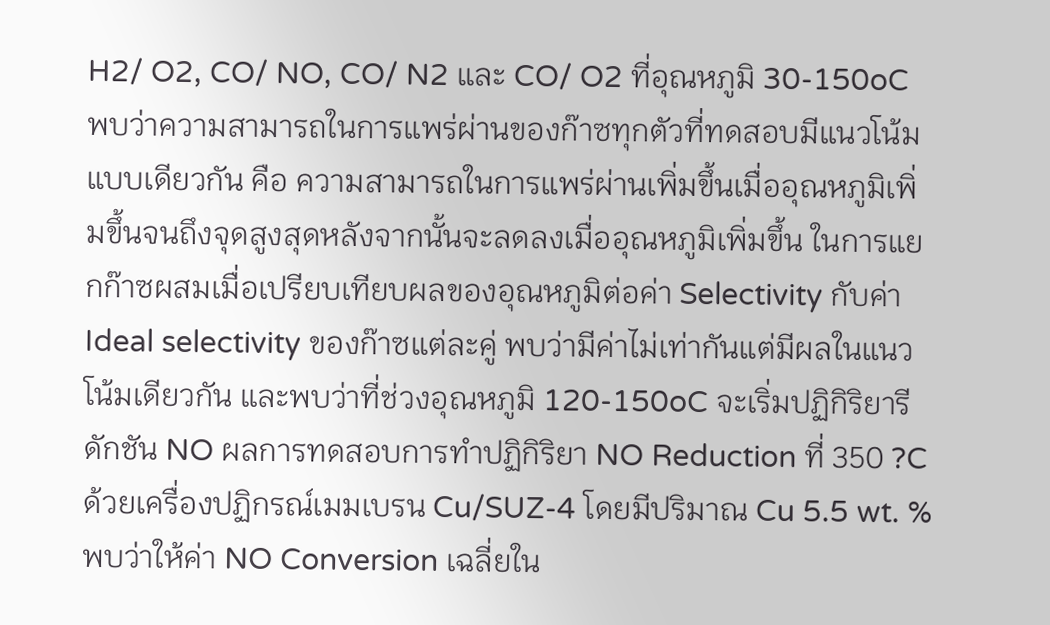H2/ O2, CO/ NO, CO/ N2 และ CO/ O2 ที่อุณหภูมิ 30-150oC พบว่าความสามารถในการแพร่ผ่านของก๊าซทุกตัวที่ทดสอบมีแนวโน้มแบบเดียวกัน คือ ความสามารถในการแพร่ผ่านเพิ่มขึ้นเมื่ออุณหภูมิเพิ่มขึ้นจนถึงจุดสูงสุดหลังจากนั้นจะลดลงเมื่ออุณหภูมิเพิ่มขึ้น ในการแยกก๊าซผสมเมื่อเปรียบเทียบผลของอุณหภูมิต่อค่า Selectivity กับค่า Ideal selectivity ของก๊าซแต่ละคู่ พบว่ามีค่าไม่เท่ากันแต่มีผลในแนวโน้มเดียวกัน และพบว่าที่ช่วงอุณหภูมิ 120-150oC จะเริ่มปฏิกิริยารีดักชัน NO ผลการทดสอบการทำปฏิกิริยา NO Reduction ที่ 350 ?C ด้วยเครื่องปฏิกรณ์เมมเบรน Cu/SUZ-4 โดยมีปริมาณ Cu 5.5 wt. % พบว่าให้ค่า NO Conversion เฉลี่ยใน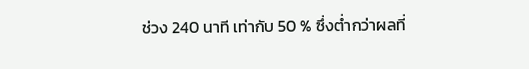ช่วง 240 นาที เท่ากับ 50 % ซึ่งต่ำกว่าผลที่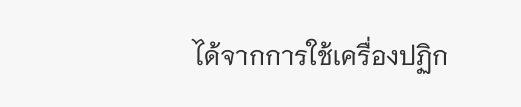ได้จากการใช้เครื่องปฏิก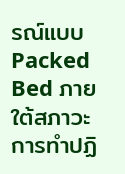รณ์แบบ Packed Bed ภายใต้สภาวะการทำปฏิ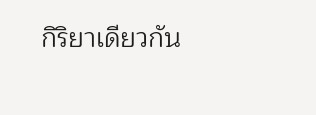กิริยาเดียวกัน